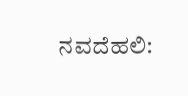ನವದೆಹಲಿ: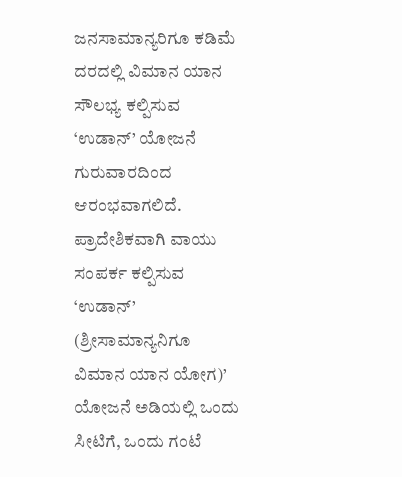ಜನಸಾಮಾನ್ಯರಿಗೂ ಕಡಿಮೆ ದರದಲ್ಲಿ ವಿಮಾನ ಯಾನ ಸೌಲಭ್ಯ ಕಲ್ಪಿಸುವ ‘ಉಡಾನ್’ ಯೋಜನೆ ಗುರುವಾರದಿಂದ ಆರಂಭವಾಗಲಿದೆ.
ಪ್ರಾದೇಶಿಕವಾಗಿ ವಾಯು ಸಂಪರ್ಕ ಕಲ್ಪಿಸುವ ‘ಉಡಾನ್’ (ಶ್ರೀಸಾಮಾನ್ಯನಿಗೂ ವಿಮಾನ ಯಾನ ಯೋಗ)’ ಯೋಜನೆ ಅಡಿಯಲ್ಲಿ ಒಂದು ಸೀಟಿಗೆ, ಒಂದು ಗಂಟೆ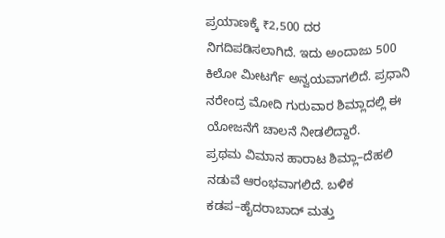ಪ್ರಯಾಣಕ್ಕೆ ₹2,500 ದರ ನಿಗದಿಪಡಿಸಲಾಗಿದೆ. ಇದು ಅಂದಾಜು 500 ಕಿಲೋ ಮೀಟರ್ಗೆ ಅನ್ವಯವಾಗಲಿದೆ. ಪ್ರಧಾನಿ ನರೇಂದ್ರ ಮೋದಿ ಗುರುವಾರ ಶಿಮ್ಲಾದಲ್ಲಿ ಈ ಯೋಜನೆಗೆ ಚಾಲನೆ ನೀಡಲಿದ್ದಾರೆ.
ಪ್ರಥಮ ವಿಮಾನ ಹಾರಾಟ ಶಿಮ್ಲಾ–ದೆಹಲಿ ನಡುವೆ ಆರಂಭವಾಗಲಿದೆ. ಬಳಿಕ ಕಡಪ–ಹೈದರಾಬಾದ್ ಮತ್ತು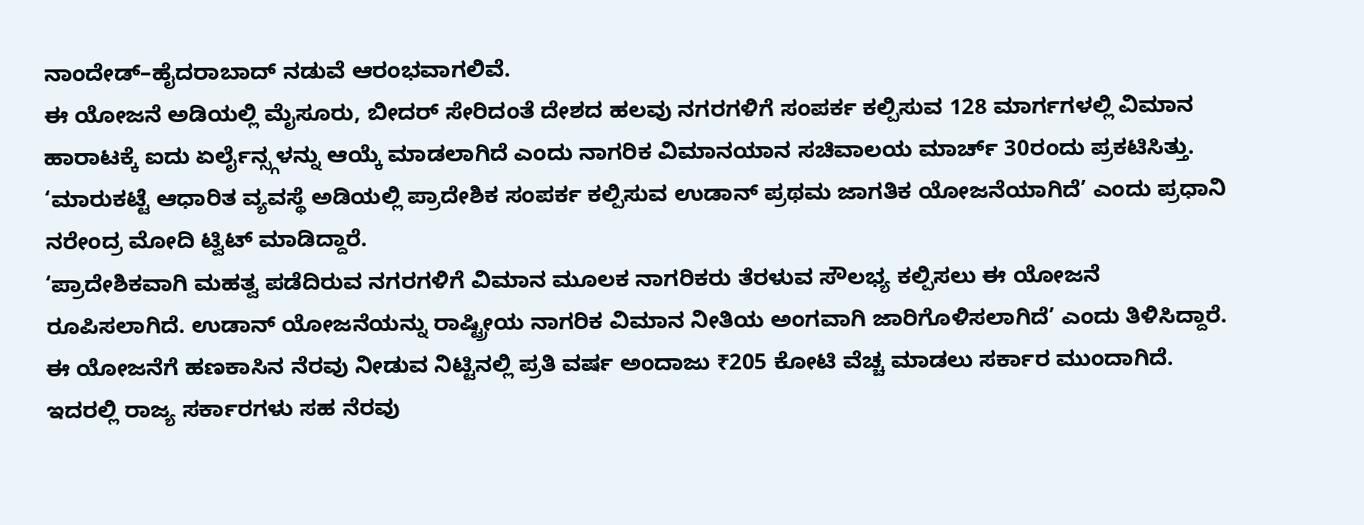ನಾಂದೇಡ್–ಹೈದರಾಬಾದ್ ನಡುವೆ ಆರಂಭವಾಗಲಿವೆ.
ಈ ಯೋಜನೆ ಅಡಿಯಲ್ಲಿ ಮೈಸೂರು, ಬೀದರ್ ಸೇರಿದಂತೆ ದೇಶದ ಹಲವು ನಗರಗಳಿಗೆ ಸಂಪರ್ಕ ಕಲ್ಪಿಸುವ 128 ಮಾರ್ಗಗಳಲ್ಲಿ ವಿಮಾನ ಹಾರಾಟಕ್ಕೆ ಐದು ಏರ್ಲೈನ್ಸ್ಗಳನ್ನು ಆಯ್ಕೆ ಮಾಡಲಾಗಿದೆ ಎಂದು ನಾಗರಿಕ ವಿಮಾನಯಾನ ಸಚಿವಾಲಯ ಮಾರ್ಚ್ 30ರಂದು ಪ್ರಕಟಿಸಿತ್ತು.
‘ಮಾರುಕಟ್ಟೆ ಆಧಾರಿತ ವ್ಯವಸ್ಥೆ ಅಡಿಯಲ್ಲಿ ಪ್ರಾದೇಶಿಕ ಸಂಪರ್ಕ ಕಲ್ಪಿಸುವ ಉಡಾನ್ ಪ್ರಥಮ ಜಾಗತಿಕ ಯೋಜನೆಯಾಗಿದೆ’ ಎಂದು ಪ್ರಧಾನಿ ನರೇಂದ್ರ ಮೋದಿ ಟ್ವಿಟ್ ಮಾಡಿದ್ದಾರೆ.
‘ಪ್ರಾದೇಶಿಕವಾಗಿ ಮಹತ್ವ ಪಡೆದಿರುವ ನಗರಗಳಿಗೆ ವಿಮಾನ ಮೂಲಕ ನಾಗರಿಕರು ತೆರಳುವ ಸೌಲಭ್ಯ ಕಲ್ಪಿಸಲು ಈ ಯೋಜನೆ ರೂಪಿಸಲಾಗಿದೆ. ಉಡಾನ್ ಯೋಜನೆಯನ್ನು ರಾಷ್ಟ್ರೀಯ ನಾಗರಿಕ ವಿಮಾನ ನೀತಿಯ ಅಂಗವಾಗಿ ಜಾರಿಗೊಳಿಸಲಾಗಿದೆ’ ಎಂದು ತಿಳಿಸಿದ್ದಾರೆ.
ಈ ಯೋಜನೆಗೆ ಹಣಕಾಸಿನ ನೆರವು ನೀಡುವ ನಿಟ್ಟಿನಲ್ಲಿ ಪ್ರತಿ ವರ್ಷ ಅಂದಾಜು ₹205 ಕೋಟಿ ವೆಚ್ಚ ಮಾಡಲು ಸರ್ಕಾರ ಮುಂದಾಗಿದೆ. ಇದರಲ್ಲಿ ರಾಜ್ಯ ಸರ್ಕಾರಗಳು ಸಹ ನೆರವು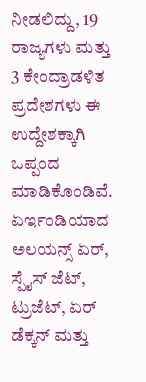ನೀಡಲಿದ್ದು, 19 ರಾಜ್ಯಗಳು ಮತ್ತು 3 ಕೇಂದ್ರಾಡಳಿತ ಪ್ರದೇಶಗಳು ಈ ಉದ್ದೇಶಕ್ಕಾಗಿ ಒಪ್ಪಂದ ಮಾಡಿಕೊಂಡಿವೆ.
ಏರ್ಇಂಡಿಯಾದ ಅಲಯನ್ಸ್ ಏರ್, ಸ್ಪೈಸ್ ಜೆಟ್, ಟ್ರುಜೆಟ್, ಏರ್ ಡೆಕ್ಕನ್ ಮತ್ತು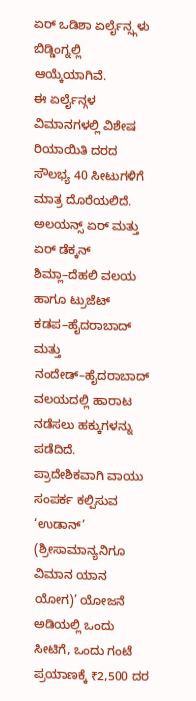ಏರ್ ಒಡಿಶಾ ಏರ್ಲೈನ್ಸ್ಗಳು ಬಿಡ್ಡಿಂಗ್ನಲ್ಲಿ ಆಯ್ಕೆಯಾಗಿವೆ.
ಈ ಏರ್ಲೈನ್ಗಳ ವಿಮಾನಗಳಲ್ಲಿ ವಿಶೇಷ ರಿಯಾಯಿತಿ ದರದ ಸೌಲಭ್ಯ 40 ಸೀಟುಗಳಿಗೆ ಮಾತ್ರ ದೊರೆಯಲಿದೆ.
ಅಲಯನ್ಸ್ ಏರ್ ಮತ್ತು ಏರ್ ಡೆಕ್ಕನ್ ಶಿಮ್ಲಾ–ದೆಹಲಿ ವಲಯ ಹಾಗೂ ಟ್ರುಜೆಟ್ ಕಡಪ–ಹೈದರಾಬಾದ್ ಮತ್ತು ನಂದೇಡ್–ಹೈದರಾಬಾದ್ ವಲಯದಲ್ಲಿ ಹಾರಾಟ ನಡೆಸಲು ಹಕ್ಕುಗಳನ್ನು ಪಡೆದಿದೆ.
ಪ್ರಾದೇಶಿಕವಾಗಿ ವಾಯು ಸಂಪರ್ಕ ಕಲ್ಪಿಸುವ ‘ಉಡಾನ್’ (ಶ್ರೀಸಾಮಾನ್ಯನಿಗೂ ವಿಮಾನ ಯಾನ ಯೋಗ)’ ಯೋಜನೆ ಅಡಿಯಲ್ಲಿ ಒಂದು ಸೀಟಿಗೆ, ಒಂದು ಗಂಟೆ ಪ್ರಯಾಣಕ್ಕೆ ₹2,500 ದರ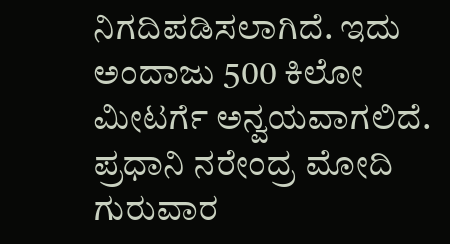ನಿಗದಿಪಡಿಸಲಾಗಿದೆ. ಇದು ಅಂದಾಜು 500 ಕಿಲೋ ಮೀಟರ್ಗೆ ಅನ್ವಯವಾಗಲಿದೆ. ಪ್ರಧಾನಿ ನರೇಂದ್ರ ಮೋದಿ ಗುರುವಾರ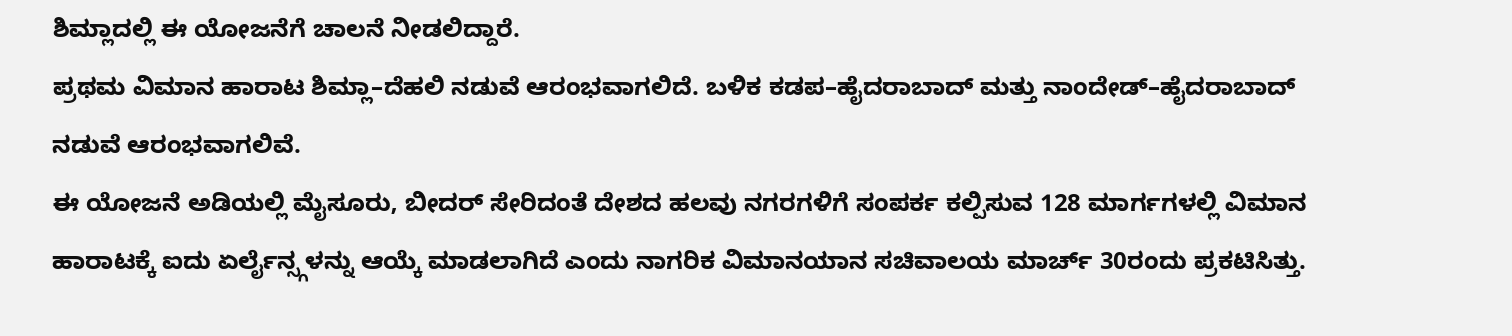ಶಿಮ್ಲಾದಲ್ಲಿ ಈ ಯೋಜನೆಗೆ ಚಾಲನೆ ನೀಡಲಿದ್ದಾರೆ.
ಪ್ರಥಮ ವಿಮಾನ ಹಾರಾಟ ಶಿಮ್ಲಾ–ದೆಹಲಿ ನಡುವೆ ಆರಂಭವಾಗಲಿದೆ. ಬಳಿಕ ಕಡಪ–ಹೈದರಾಬಾದ್ ಮತ್ತು ನಾಂದೇಡ್–ಹೈದರಾಬಾದ್ ನಡುವೆ ಆರಂಭವಾಗಲಿವೆ.
ಈ ಯೋಜನೆ ಅಡಿಯಲ್ಲಿ ಮೈಸೂರು, ಬೀದರ್ ಸೇರಿದಂತೆ ದೇಶದ ಹಲವು ನಗರಗಳಿಗೆ ಸಂಪರ್ಕ ಕಲ್ಪಿಸುವ 128 ಮಾರ್ಗಗಳಲ್ಲಿ ವಿಮಾನ ಹಾರಾಟಕ್ಕೆ ಐದು ಏರ್ಲೈನ್ಸ್ಗಳನ್ನು ಆಯ್ಕೆ ಮಾಡಲಾಗಿದೆ ಎಂದು ನಾಗರಿಕ ವಿಮಾನಯಾನ ಸಚಿವಾಲಯ ಮಾರ್ಚ್ 30ರಂದು ಪ್ರಕಟಿಸಿತ್ತು.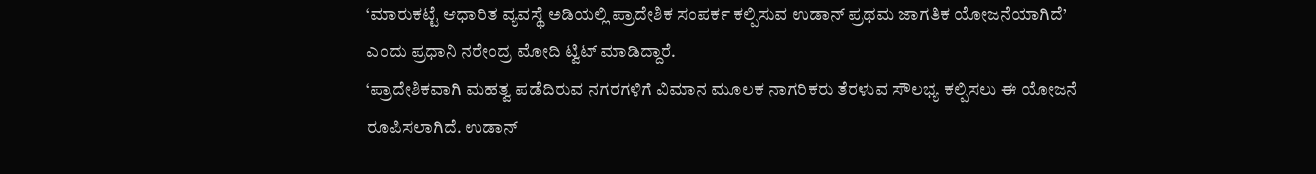‘ಮಾರುಕಟ್ಟೆ ಆಧಾರಿತ ವ್ಯವಸ್ಥೆ ಅಡಿಯಲ್ಲಿ ಪ್ರಾದೇಶಿಕ ಸಂಪರ್ಕ ಕಲ್ಪಿಸುವ ಉಡಾನ್ ಪ್ರಥಮ ಜಾಗತಿಕ ಯೋಜನೆಯಾಗಿದೆ’ ಎಂದು ಪ್ರಧಾನಿ ನರೇಂದ್ರ ಮೋದಿ ಟ್ವಿಟ್ ಮಾಡಿದ್ದಾರೆ.
‘ಪ್ರಾದೇಶಿಕವಾಗಿ ಮಹತ್ವ ಪಡೆದಿರುವ ನಗರಗಳಿಗೆ ವಿಮಾನ ಮೂಲಕ ನಾಗರಿಕರು ತೆರಳುವ ಸೌಲಭ್ಯ ಕಲ್ಪಿಸಲು ಈ ಯೋಜನೆ ರೂಪಿಸಲಾಗಿದೆ. ಉಡಾನ್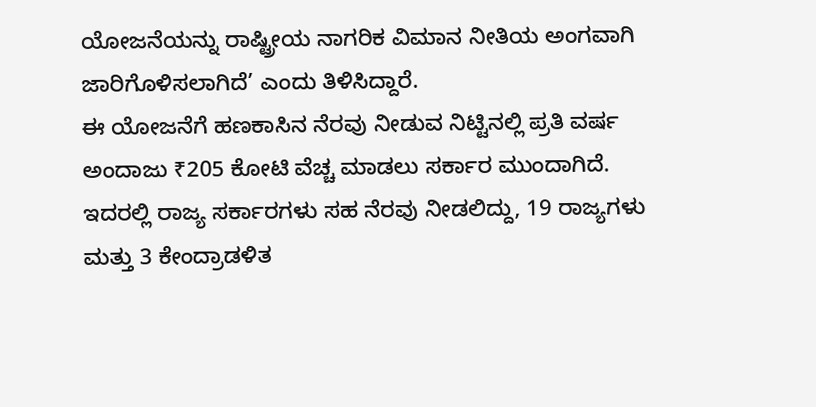ಯೋಜನೆಯನ್ನು ರಾಷ್ಟ್ರೀಯ ನಾಗರಿಕ ವಿಮಾನ ನೀತಿಯ ಅಂಗವಾಗಿ ಜಾರಿಗೊಳಿಸಲಾಗಿದೆ’ ಎಂದು ತಿಳಿಸಿದ್ದಾರೆ.
ಈ ಯೋಜನೆಗೆ ಹಣಕಾಸಿನ ನೆರವು ನೀಡುವ ನಿಟ್ಟಿನಲ್ಲಿ ಪ್ರತಿ ವರ್ಷ ಅಂದಾಜು ₹205 ಕೋಟಿ ವೆಚ್ಚ ಮಾಡಲು ಸರ್ಕಾರ ಮುಂದಾಗಿದೆ. ಇದರಲ್ಲಿ ರಾಜ್ಯ ಸರ್ಕಾರಗಳು ಸಹ ನೆರವು ನೀಡಲಿದ್ದು, 19 ರಾಜ್ಯಗಳು ಮತ್ತು 3 ಕೇಂದ್ರಾಡಳಿತ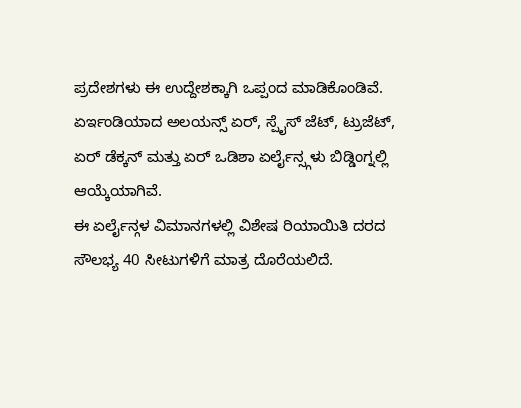ಪ್ರದೇಶಗಳು ಈ ಉದ್ದೇಶಕ್ಕಾಗಿ ಒಪ್ಪಂದ ಮಾಡಿಕೊಂಡಿವೆ.
ಏರ್ಇಂಡಿಯಾದ ಅಲಯನ್ಸ್ ಏರ್, ಸ್ಪೈಸ್ ಜೆಟ್, ಟ್ರುಜೆಟ್, ಏರ್ ಡೆಕ್ಕನ್ ಮತ್ತು ಏರ್ ಒಡಿಶಾ ಏರ್ಲೈನ್ಸ್ಗಳು ಬಿಡ್ಡಿಂಗ್ನಲ್ಲಿ ಆಯ್ಕೆಯಾಗಿವೆ.
ಈ ಏರ್ಲೈನ್ಗಳ ವಿಮಾನಗಳಲ್ಲಿ ವಿಶೇಷ ರಿಯಾಯಿತಿ ದರದ ಸೌಲಭ್ಯ 40 ಸೀಟುಗಳಿಗೆ ಮಾತ್ರ ದೊರೆಯಲಿದೆ.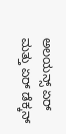ಅಲಯನ್ಸ್ ಏರ್ ಮತ್ತು ಏರ್ ಡೆಕ್ಕನ್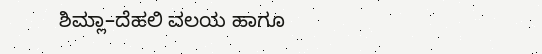ಶಿಮ್ಲಾ–ದೆಹಲಿ ವಲಯ ಹಾಗೂ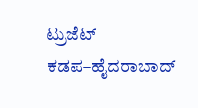ಟ್ರುಜೆಟ್ ಕಡಪ–ಹೈದರಾಬಾದ್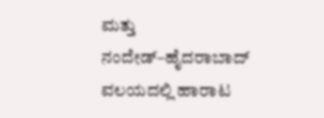ಮತ್ತು ನಂದೇಡ್–ಹೈದರಾಬಾದ್ ವಲಯದಲ್ಲಿ ಹಾರಾಟ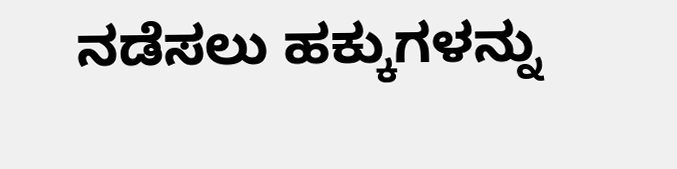ನಡೆಸಲು ಹಕ್ಕುಗಳನ್ನು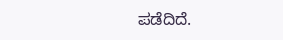ಪಡೆದಿದೆ.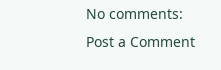No comments:
Post a Comment